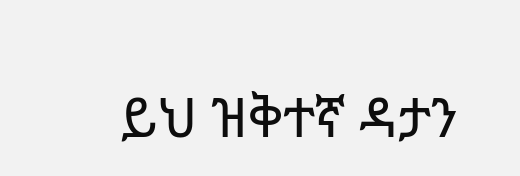ይህ ዝቅተኛ ዳታን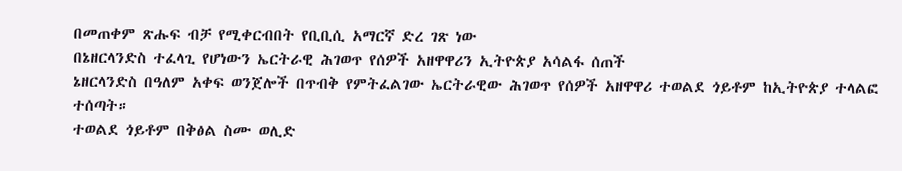በመጠቀም ጽሑፍ ብቻ የሚቀርብበት የቢቢሲ አማርኛ ድረ ገጽ ነው
በኔዘርላንድስ ተፈላጊ የሆነውን ኤርትራዊ ሕገወጥ የሰዎች አዘዋዋሪን ኢትዮጵያ አሳልፋ ሰጠች
ኔዘርላንድስ በዓለም አቀፍ ወንጀሎች በጥብቅ የምትፈልገው ኤርትራዊው ሕገወጥ የሰዎች አዘዋዋሪ ተወልደ ጎይቶም ከኢትዮጵያ ተላልፎ ተሰጣት።
ተወልደ ጎይቶም በቅፅል ስሙ ወሊድ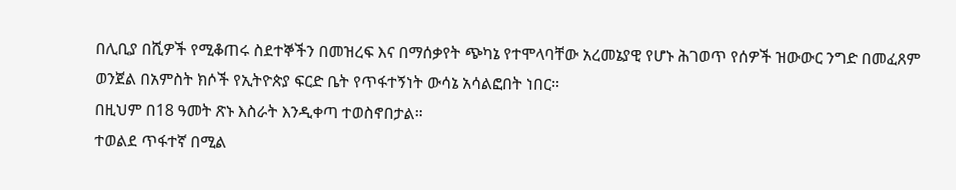በሊቢያ በሺዎች የሚቆጠሩ ስደተኞችን በመዝረፍ እና በማሰቃየት ጭካኔ የተሞላባቸው አረመኔያዊ የሆኑ ሕገወጥ የሰዎች ዝውውር ንግድ በመፈጸም ወንጀል በአምስት ክሶች የኢትዮጵያ ፍርድ ቤት የጥፋተኝነት ውሳኔ አሳልፎበት ነበር።
በዚህም በ18 ዓመት ጽኑ እስራት እንዲቀጣ ተወስኖበታል።
ተወልደ ጥፋተኛ በሚል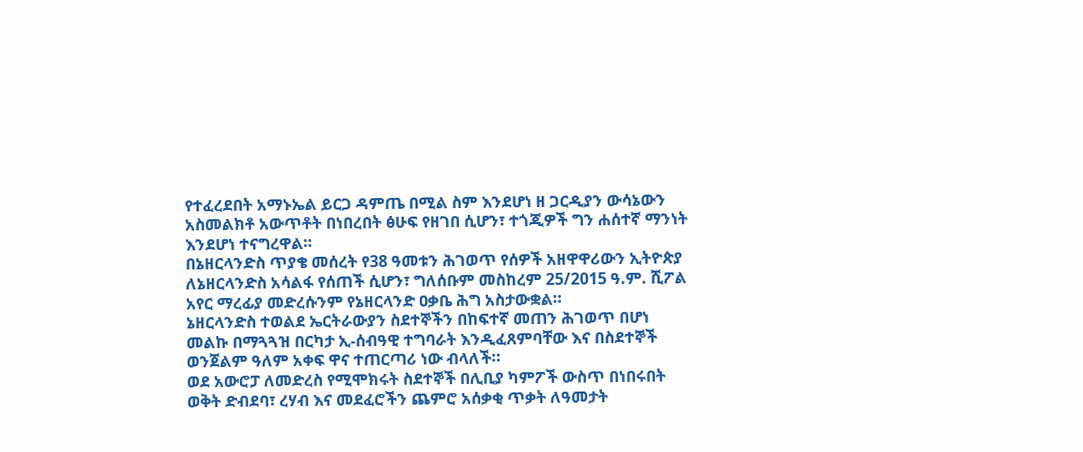የተፈረደበት አማኑኤል ይርጋ ዳምጤ በሚል ስም እንደሆነ ዘ ጋርዲያን ውሳኔውን አስመልክቶ አውጥቶት በነበረበት ፅሁፍ የዘገበ ሲሆን፣ ተጎጂዎች ግን ሐሰተኛ ማንነት እንደሆነ ተናግረዋል።
በኔዘርላንድስ ጥያቄ መሰረት የ38 ዓመቱን ሕገወጥ የሰዎች አዘዋዋሪውን ኢትዮጵያ ለኔዘርላንድስ አሳልፋ የሰጠች ሲሆን፣ ግለሰቡም መስከረም 25/2015 ዓ.ም. ሺፖል አየር ማረፊያ መድረሱንም የኔዘርላንድ ዐቃቤ ሕግ አስታውቋል።
ኔዘርላንድስ ተወልደ ኤርትራውያን ስደተኞችን በከፍተኛ መጠን ሕገወጥ በሆነ መልኩ በማጓጓዝ በርካታ ኢ-ሰብዓዊ ተግባራት እንዲፈጸምባቸው እና በስደተኞች ወንጀልም ዓለም አቀፍ ዋና ተጠርጣሪ ነው ብላለች።
ወደ አውሮፓ ለመድረስ የሚሞክሩት ስደተኞች በሊቢያ ካምፖች ውስጥ በነበሩበት ወቅት ድብደባ፣ ረሃብ እና መደፈሮችን ጨምሮ አሰቃቂ ጥቃት ለዓመታት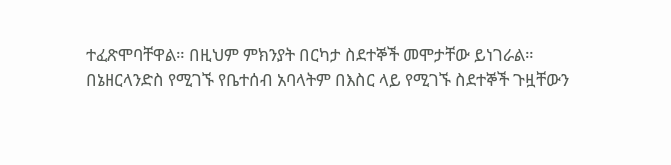ተፈጽሞባቸዋል። በዚህም ምክንያት በርካታ ስደተኞች መሞታቸው ይነገራል።
በኔዘርላንድስ የሚገኙ የቤተሰብ አባላትም በእስር ላይ የሚገኙ ስደተኞች ጉዟቸውን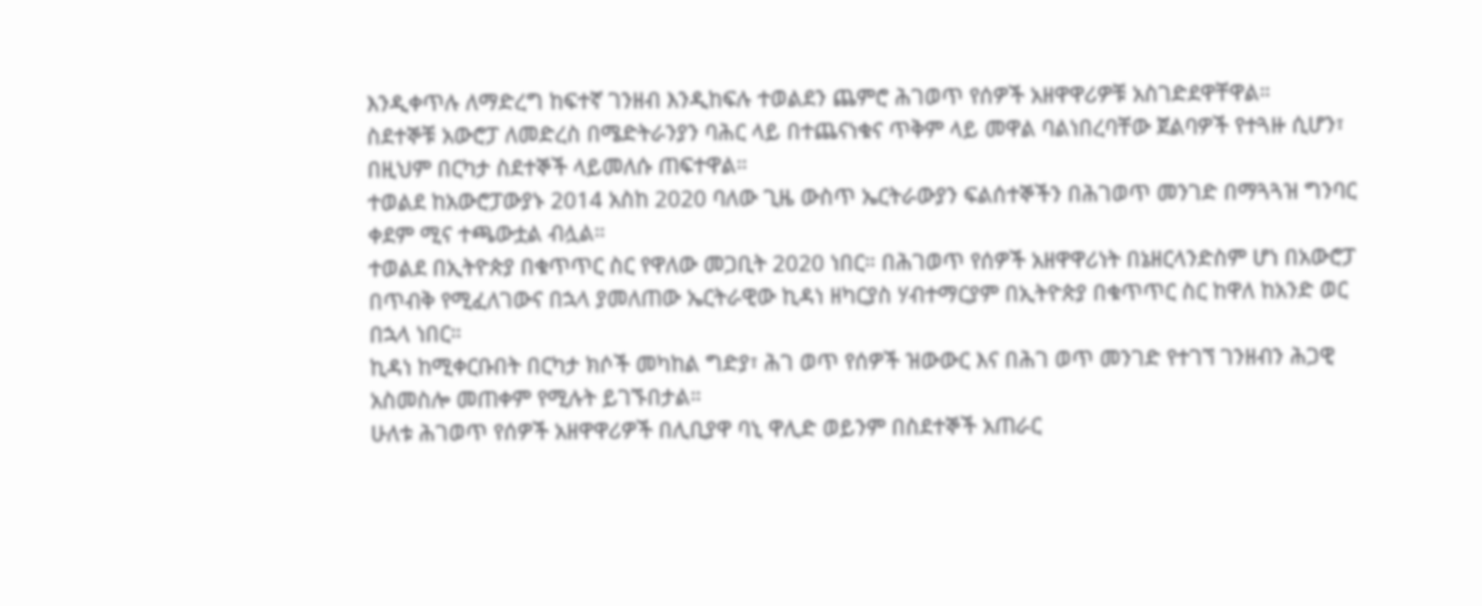እንዲቀጥሉ ለማድረግ ከፍተኛ ገንዘብ እንዲከፍሉ ተወልደን ጨምሮ ሕገወጥ የሰዎች አዘዋዋሪዎቹ አስገድደዋቸዋል።
ስደተኞቹ አውሮፓ ለመድረስ በሜድትራንያን ባሕር ላይ በተጨናነቁና ጥቅም ላይ መዋል ባልነበረባቸው ጀልባዎች የተጓዙ ሲሆን፣ በዚህም በርካታ ስደተኞች ላይመለሱ ጠፍተዋል።
ተወልደ ከአውሮፓውያኑ 2014 አስከ 2020 ባለው ጊዜ ውስጥ ኤርትራውያን ፍልሰተኞችን በሕገወጥ መንገድ በማጓጓዝ ግንባር ቀደም ሚና ተጫውቷል ብሏል።
ተወልደ በኢትዮጵያ በቁጥጥር ስር የዋለው መጋቢት 2020 ነበር። በሕገወጥ የሰዎች አዘዋዋሪነት በኔዘርላንድስም ሆነ በአውሮፓ በጥብቅ የሚፈለገውና በኋላ ያመለጠው ኤርትራዊው ኪዳነ ዘካርያስ ሃብተማርያም በኢትዮጵያ በቁጥጥር ስር ከዋለ ከአንድ ወር በኋላ ነበር።
ኪዳነ ከሚቀርቡበት በርካታ ክሶች መካከል ግድያ፣ ሕገ ወጥ የሰዎች ዝውውር እና በሕገ ወጥ መንገድ የተገኘ ገንዘብን ሕጋዊ አስመስሎ መጠቀም የሚሉት ይገኙበታል።
ሁለቱ ሕገወጥ የሰዎች አዘዋዋሪዎች በሊቢያዋ ባኒ ዋሊድ ወይንም በስደተኞች አጠራር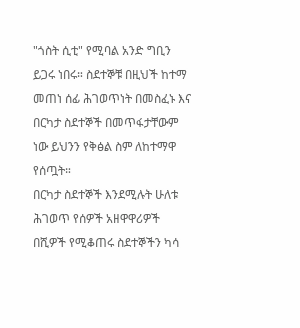"ጎስት ሲቲ" የሚባል አንድ ግቢን ይጋሩ ነበሩ። ስደተኞቹ በዚህች ከተማ መጠነ ሰፊ ሕገወጥነት በመስፈኑ እና በርካታ ስደተኞች በመጥፋታቸውም ነው ይህንን የቅፅል ስም ለከተማዋ የሰጧት።
በርካታ ስደተኞች እንደሚሉት ሁለቱ ሕገወጥ የሰዎች አዘዋዋሪዎች በሺዎች የሚቆጠሩ ስደተኞችን ካሳ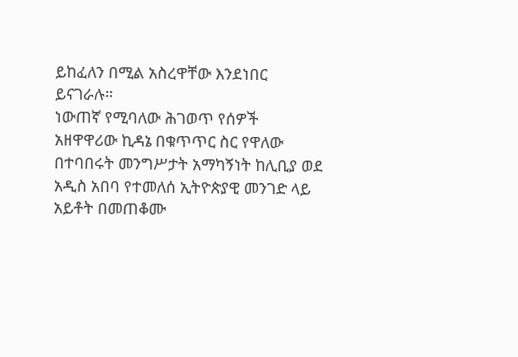ይከፈለን በሚል አስረዋቸው እንደነበር ይናገራሉ።
ነውጠኛ የሚባለው ሕገወጥ የሰዎች አዘዋዋሪው ኪዳኔ በቁጥጥር ስር የዋለው በተባበሩት መንግሥታት አማካኝነት ከሊቢያ ወደ አዲስ አበባ የተመለሰ ኢትዮጵያዊ መንገድ ላይ አይቶት በመጠቆሙ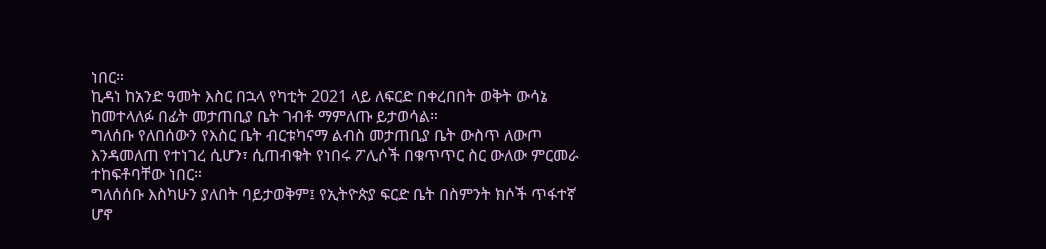ነበር።
ኪዳነ ከአንድ ዓመት እስር በኋላ የካቲት 2021 ላይ ለፍርድ በቀረበበት ወቅት ውሳኔ ከመተላለፉ በፊት መታጠቢያ ቤት ገብቶ ማምለጡ ይታወሳል።
ግለሰቡ የለበሰውን የእስር ቤት ብርቱካናማ ልብስ መታጠቢያ ቤት ውስጥ ለውጦ እንዳመለጠ የተነገረ ሲሆን፣ ሲጠብቁት የነበሩ ፖሊሶች በቁጥጥር ስር ውለው ምርመራ ተከፍቶባቸው ነበር።
ግለሰሰቡ እስካሁን ያለበት ባይታወቅም፤ የኢትዮጵያ ፍርድ ቤት በስምንት ክሶች ጥፋተኛ ሆኖ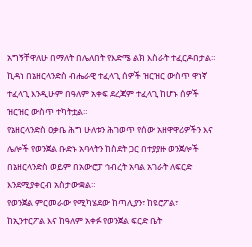አግኝቸዋለሁ በማለት በሌለበት የእድሜ ልክ እስራት ተፈርዶበታል።
ኪዳነ በኔዘርላንድስ ብሔራዊ ተፈላጊ ሰዎች ዝርዝር ውስጥ ዋነኛ ተፈላጊ እንዲሁም በዓለም አቀፍ ደረጃም ተፈላጊ ከሆኑ ሰዎች ዝርዝር ውስጥ ተካትቷል።
የኔዘርላንድስ ዐቃቤ ሕግ ሁለቱን ሕገወጥ የሰው አዘዋዋሪዎችን እና ሌሎች የወንጀል ቡድኑ አባላትን ከስደት ጋር በተያያዙ ወንጀሎች በኔዘርላንድስ ወይም በአውሮፓ ኅብረት አባል አገራት ለፍርድ እንደሚያቀርብ አስታውቋል።
የወንጀል ምርመራው የሚካሄደው ከጣሊያን፣ ከዩሮፖል፣ ከኢንተርፖል እና ከዓለም አቀፉ የወንጀል ፍርድ ቤት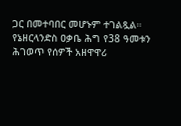ጋር በመተባበር መሆኑም ተገልጿል።
የኔዘርላንድስ ዐቃቤ ሕግ የ38 ዓመቱን ሕገወጥ የሰዎች አዘዋዋሪ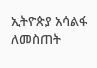ኢትዮጵያ አሳልፋ ለመስጠት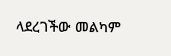ላደረገችው መልካም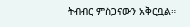ትብብር ምስጋናውን አቅርቧል።